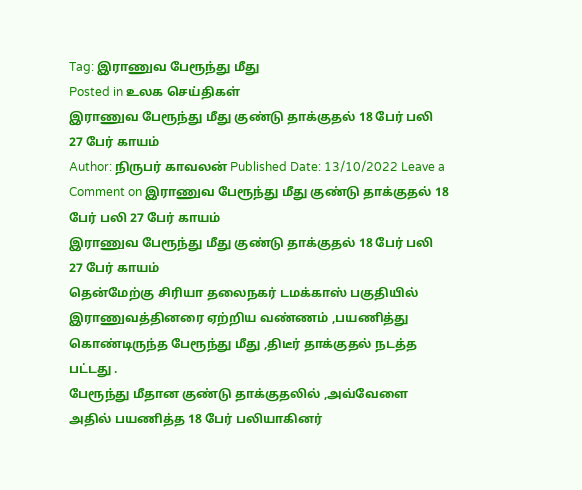Tag: இராணுவ பேரூந்து மீது
Posted in உலக செய்திகள்
இராணுவ பேரூந்து மீது குண்டு தாக்குதல் 18 பேர் பலி 27 பேர் காயம்
Author: நிருபர் காவலன் Published Date: 13/10/2022 Leave a Comment on இராணுவ பேரூந்து மீது குண்டு தாக்குதல் 18 பேர் பலி 27 பேர் காயம்
இராணுவ பேரூந்து மீது குண்டு தாக்குதல் 18 பேர் பலி 27 பேர் காயம்
தென்மேற்கு சிரியா தலைநகர் டமக்காஸ் பகுதியில் இராணுவத்தினரை ஏற்றிய வண்ணம் ,பயணித்து கொண்டிருந்த பேரூந்து மீது ,திடீர் தாக்குதல் நடத்த பட்டது .
பேரூந்து மீதான குண்டு தாக்குதலில் ,அவ்வேளை அதில் பயணித்த 18 பேர் பலியாகினர்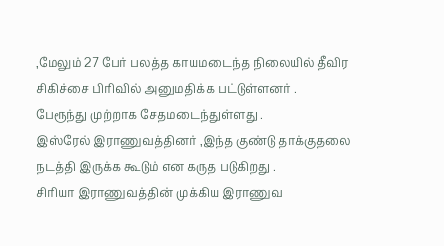,மேலும் 27 பேர் பலத்த காயமடைந்த நிலையில் தீவிர சிகிச்சை பிரிவில் அனுமதிக்க பட்டுள்ளனர் .
பேரூந்து முற்றாக சேதமடைந்துள்ளது .
இஸ்ரேல் இராணுவத்தினர் ,இந்த குண்டு தாக்குதலை நடத்தி இருக்க கூடும் என கருத படுகிறது .
சிரியா இராணுவத்தின் முக்கிய இராணுவ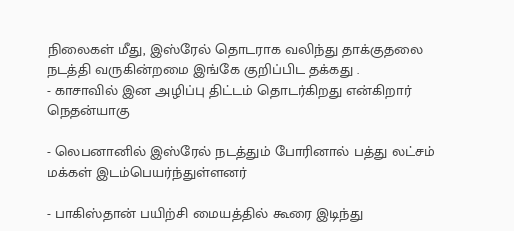நிலைகள் மீது, இஸ்ரேல் தொடராக வலிந்து தாக்குதலை நடத்தி வருகின்றமை இங்கே குறிப்பிட தக்கது .
- காசாவில் இன அழிப்பு திட்டம் தொடர்கிறது என்கிறார் நெதன்யாகு

- லெபனானில் இஸ்ரேல் நடத்தும் போரினால் பத்து லட்சம் மக்கள் இடம்பெயர்ந்துள்ளனர்

- பாகிஸ்தான் பயிற்சி மையத்தில் கூரை இடிந்து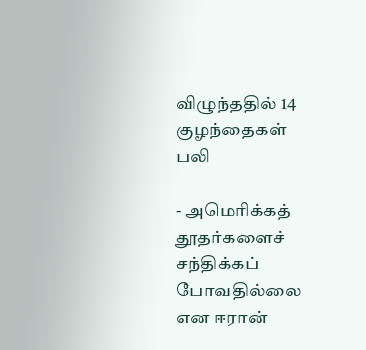விழுந்ததில் 14 குழந்தைகள் பலி

- அமெரிக்கத் தூதர்களைச் சந்திக்கப் போவதில்லை என ஈரான்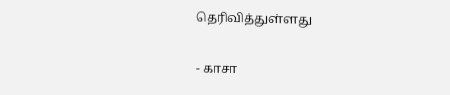தெரிவித்துள்ளது

- காசா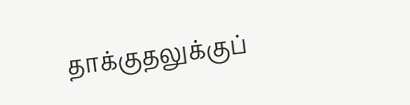தாக்குதலுக்குப்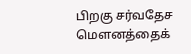பிறகு சர்வதேச மௌனத்தைக்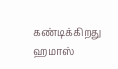கண்டிக்கிறது ஹமாஸ்